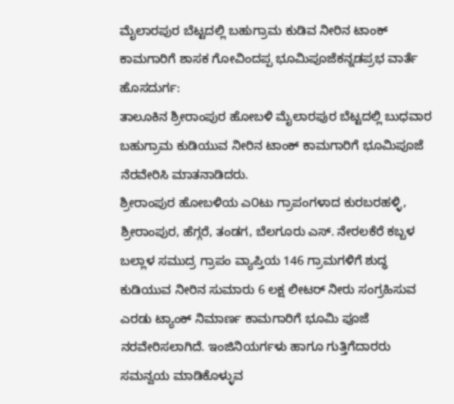ಮೈಲಾರಪುರ ಬೆಟ್ಟದಲ್ಲಿ ಬಹುಗ್ರಾಮ ಕುಡಿವ ನೀರಿನ ಟಾಂಕ್ ಕಾಮಗಾರಿಗೆ ಶಾಸಕ ಗೋವಿಂದಪ್ಪ ಭೂಮಿಪೂಜೆಕನ್ನಡಪ್ರಭ ವಾರ್ತೆ ಹೊಸದುರ್ಗ:
ತಾಲೂಕಿನ ಶ್ರೀರಾಂಪುರ ಹೋಬಳಿ ಮೈಲಾರಪುರ ಬೆಟ್ಟದಲ್ಲಿ ಬುಧವಾರ ಬಹುಗ್ರಾಮ ಕುಡಿಯುವ ನೀರಿನ ಟಾಂಕ್ ಕಾಮಗಾರಿಗೆ ಭೂಮಿಪೂಜೆ ನೆರವೇರಿಸಿ ಮಾತನಾಡಿದರು.
ಶ್ರೀರಾಂಪುರ ಹೋಬಳಿಯ ಎ೦ಟು ಗ್ರಾಪಂಗಳಾದ ಕುರಬರಹಳ್ಳಿ, ಶ್ರೀರಾಂಪುರ, ಹೆಗ್ಗರೆ, ತಂಡಗ, ಬೆಲಗೂರು ಎಸ್. ನೇರಲಕೆರೆ ಕಬ್ಬಳ ಬಲ್ಲಾಳ ಸಮುದ್ರ ಗ್ರಾಪಂ ವ್ಯಾಪ್ತಿಯ 146 ಗ್ರಾಮಗಳಿಗೆ ಶುದ್ಧ ಕುಡಿಯುವ ನೀರಿನ ಸುಮಾರು 6 ಲಕ್ಷ ಲೀಟರ್ ನೀರು ಸಂಗ್ರಹಿಸುವ ಎರಡು ಟ್ಯಾಂಕ್ ನಿಮಾರ್ಣ ಕಾಮಗಾರಿಗೆ ಭೂಮಿ ಪೂಜೆ ನರವೇರಿಸಲಾಗಿದೆ. ಇಂಜಿನಿಯರ್ಗಳು ಹಾಗೂ ಗುತ್ತಿಗೆದಾರರು ಸಮನ್ವಯ ಮಾಡಿಕೊಳ್ಳುವ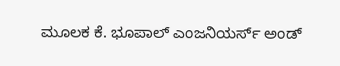ಮೂಲಕ ಕೆ. ಭೂಪಾಲ್ ಎಂಜನಿಯರ್ಸ್ ಅಂಡ್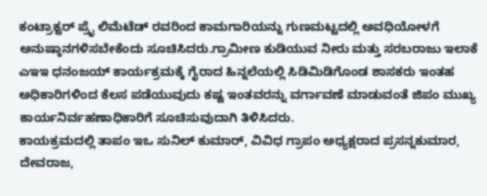ಕಂಟ್ರಾಕ್ಟರ್ ಪ್ರೈ ಲಿಮೆಟೆಡ್ ರವರಿಂದ ಕಾಮಗಾರಿಯನ್ನು ಗುಣಮಟ್ಟದಲ್ಲಿ ಅವಧಿಯೋಳಗೆ ಅನುಷ್ಠಾನಗಳಿಸಬೇಕೆಂದು ಸೂಚಿಸಿದರು.ಗ್ರಾಮೀಣ ಕುಡಿಯುವ ನೀರು ಮತ್ತು ಸರಬರಾಜು ಇಲಾಕೆ ಎಇಇ ಧನಂಜಯ್ ಕಾರ್ಯಕ್ರಮಕ್ಕೆ ಗೈರಾದ ಹಿನ್ನಲೆಯಲ್ಲಿ ಸಿಡಿಮಿಡಿಗೊಂಡ ಶಾಸಕರು ಇಂತಹ ಅಧಿಕಾರಿಗಳಿಂದ ಕೆಲಸ ಪಡೆಯುವುದು ಕಷ್ಟ ಇಂತವರನ್ನು ವರ್ಗಾವಣೆ ಮಾಡುವಂತೆ ಜಿಪಂ ಮುಖ್ಯ ಕಾರ್ಯನಿರ್ವಹಣಾಧಿಕಾರಿಗೆ ಸೂಚಿಸುವುದಾಗಿ ತಿಳಿಸಿದರು.
ಕಾಯಕ್ರಮದಲ್ಲಿ ತಾಪಂ ಇಒ ಸುನಿಲ್ ಕುಮಾರ್, ವಿವಿಧ ಗ್ರಾಪಂ ಅಧ್ಯಕ್ಷರಾದ ಪ್ರಸನ್ನಕುಮಾರ, ದೇವರಾಜ,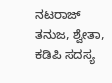ನಟರಾಜ್ ತನುಜ, ಶ್ವೇತಾ, ಕಡಿಪಿ ಸದಸ್ಯ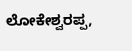ಲೋಕೇಶ್ವರಪ್ಪ,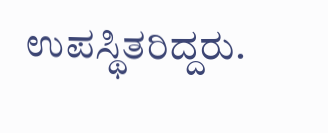ಉಪಸ್ಥಿತರಿದ್ದರು.